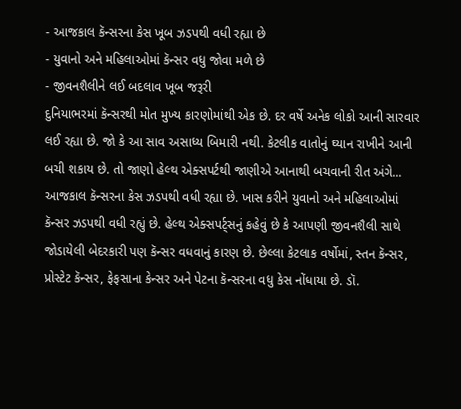- આજકાલ કૅન્સરના કેસ ખૂબ ઝડપથી વધી રહ્યા છે
- યુવાનો અને મહિલાઓમાં કૅન્સર વધુ જોવા મળે છે
- જીવનશૈલીને લઈ બદલાવ ખૂબ જરૂરી
દુનિયાભરમાં કૅન્સરથી મોત મુખ્ય કારણોમાંથી એક છે. દર વર્ષે અનેક લોકો આની સારવાર લઈ રહ્યા છે. જો કે આ સાવ અસાધ્ય બિમારી નથી. કેટલીક વાતોનું ઘ્યાન રાખીને આની બચી શકાય છે. તો જાણો હેલ્થ એક્સપર્ટથી જાણીએ આનાથી બચવાની રીત અંગે...
આજકાલ કૅન્સરના કેસ ઝડપથી વધી રહ્યા છે. ખાસ કરીને યુવાનો અને મહિલાઓમાં કૅન્સર ઝડપથી વધી રહ્યું છે. હેલ્થ એક્સપર્ટ્સનું કહેવું છે કે આપણી જીવનશૈલી સાથે જોડાયેલી બેદરકારી પણ કૅન્સર વધવાનું કારણ છે. છેલ્લા કેટલાક વર્ષોમાં, સ્તન કૅન્સર, પ્રોસ્ટેટ કૅન્સર, ફેફસાના કેન્સર અને પેટના કૅન્સરના વધુ કેસ નોંધાયા છે. ડૉ.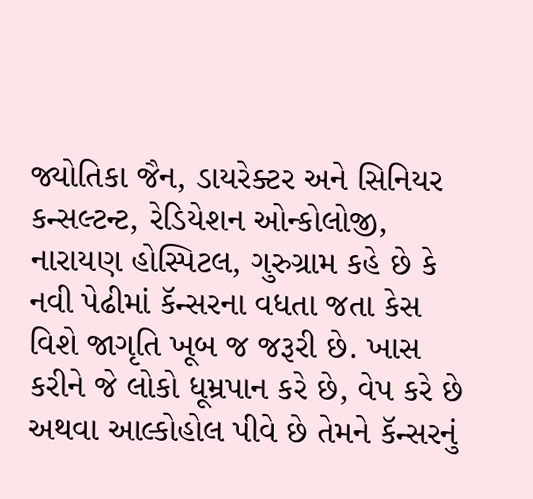જ્યોતિકા જૈન, ડાયરેક્ટર અને સિનિયર કન્સલ્ટન્ટ, રેડિયેશન ઓન્કોલોજી, નારાયણ હોસ્પિટલ, ગુરુગ્રામ કહે છે કે નવી પેઢીમાં કૅન્સરના વધતા જતા કેસ વિશે જાગૃતિ ખૂબ જ જરૂરી છે. ખાસ કરીને જે લોકો ધૂમ્રપાન કરે છે, વેપ કરે છે અથવા આલ્કોહોલ પીવે છે તેમને કૅન્સરનું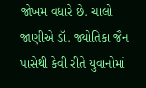જોખમ વધારે છે. ચાલો જાણીએ ડૉ. જ્યોતિકા જૈન પાસેથી કેવી રીતે યુવાનોમાં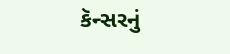કૅન્સરનું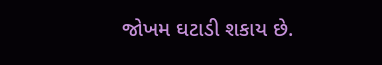જોખમ ઘટાડી શકાય છે.